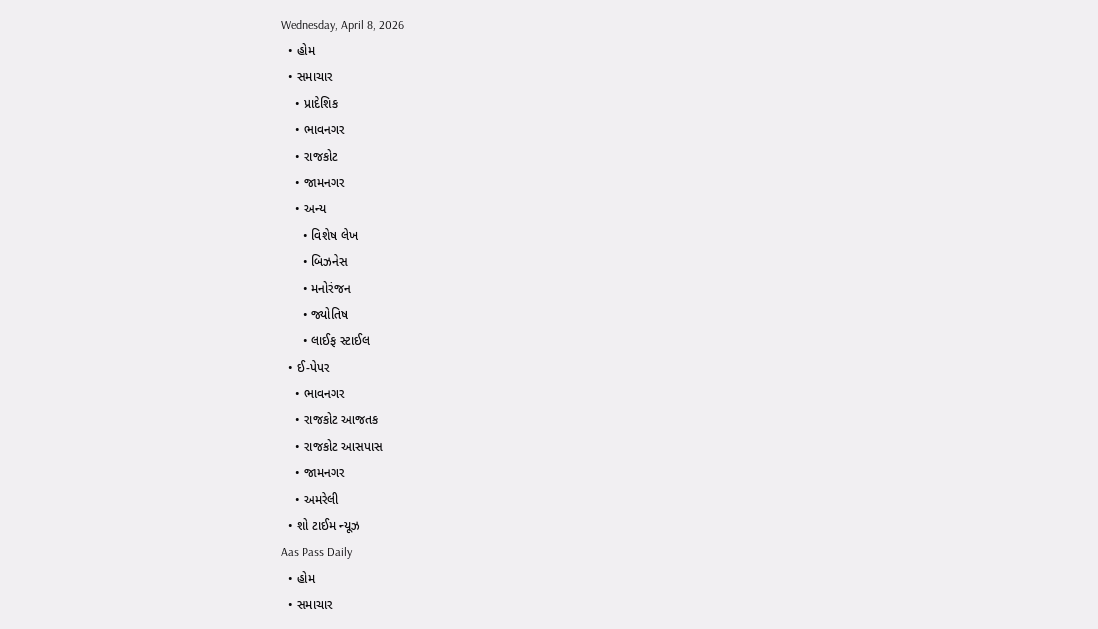Wednesday, April 8, 2026
  • હોમ
  • સમાચાર
    • પ્રાદેશિક
    • ભાવનગર
    • રાજકોટ
    • જામનગર
    • અન્ય
      • વિશેષ લેખ
      • બિઝનેસ
      • મનોરંજન
      • જ્યોતિષ
      • લાઈફ સ્ટાઈલ
  • ઈ-પેપર
    • ભાવનગર
    • રાજકોટ આજતક
    • રાજકોટ આસપાસ
    • જામનગર
    • અમરેલી
  • શો ટાઈમ ન્યૂઝ
Aas Pass Daily
  • હોમ
  • સમાચાર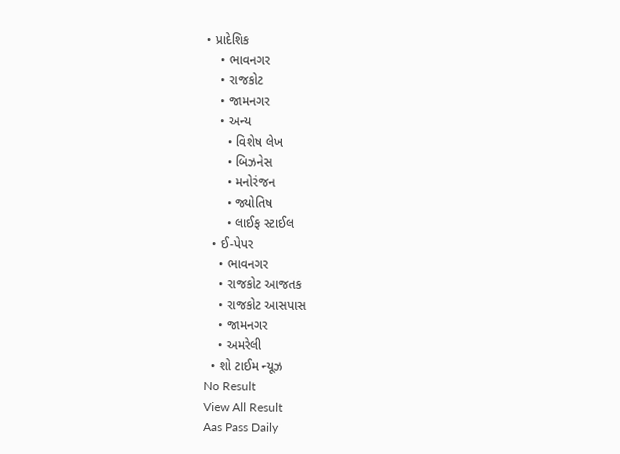• પ્રાદેશિક
    • ભાવનગર
    • રાજકોટ
    • જામનગર
    • અન્ય
      • વિશેષ લેખ
      • બિઝનેસ
      • મનોરંજન
      • જ્યોતિષ
      • લાઈફ સ્ટાઈલ
  • ઈ-પેપર
    • ભાવનગર
    • રાજકોટ આજતક
    • રાજકોટ આસપાસ
    • જામનગર
    • અમરેલી
  • શો ટાઈમ ન્યૂઝ
No Result
View All Result
Aas Pass Daily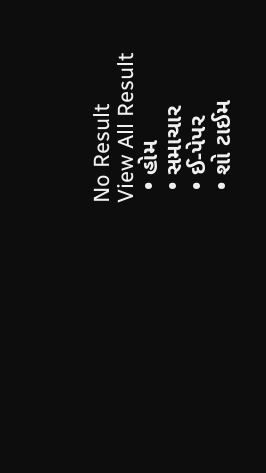No Result
View All Result
  • હોમ
  • સમાચાર
  • ઈ-પેપર
  • શો ટાઈમ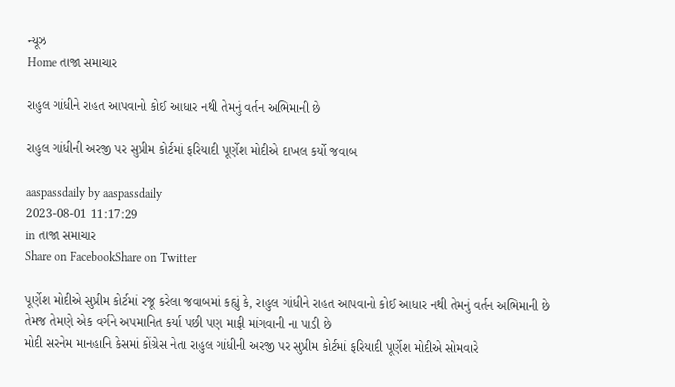ન્યૂઝ
Home તાજા સમાચાર

રાહુલ ગાંધીને રાહત આપવાનો કોઈ આધાર નથી તેમનું વર્તન અભિમાની છે

રાહુલ ગાંધીની અરજી પર સુપ્રીમ કોર્ટમાં ફરિયાદી પૂર્ણેશ મોદીએ દાખલ કર્યો જવાબ

aaspassdaily by aaspassdaily
2023-08-01 11:17:29
in તાજા સમાચાર
Share on FacebookShare on Twitter

પૂર્ણેશ મોદીએ સુપ્રીમ કોર્ટમાં રજૂ કરેલા જવાબમાં કહ્યું કે, રાહુલ ગાંધીને રાહત આપવાનો કોઈ આધાર નથી તેમનું વર્તન અભિમાની છે તેમજ તેમણે એક વર્ગને અપમાનિત કર્યા પછી પણ માફી માંગવાની ના પાડી છે
મોદી સરનેમ માનહાનિ કેસમાં કોંગ્રેસ નેતા રાહુલ ગાંધીની અરજી પર સુપ્રીમ કોર્ટમાં ફરિયાદી પૂર્ણેશ મોદીએ સોમવારે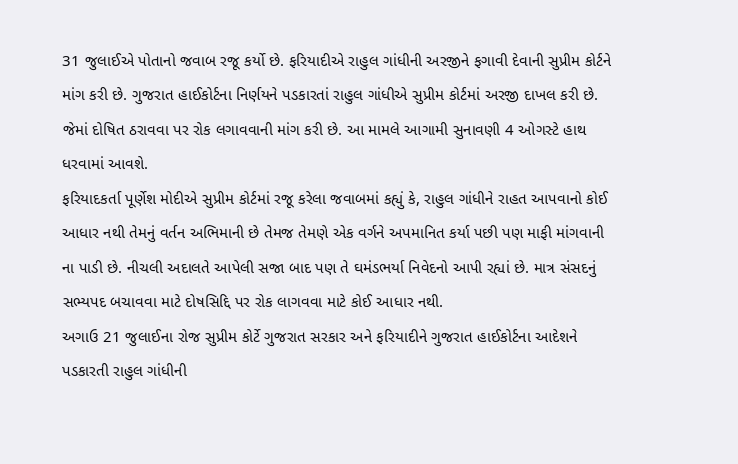31 જુલાઈએ પોતાનો જવાબ રજૂ કર્યો છે. ફરિયાદીએ રાહુલ ગાંધીની અરજીને ફગાવી દેવાની સુપ્રીમ કોર્ટને માંગ કરી છે. ગુજરાત હાઈકોર્ટના નિર્ણયને પડકારતાં રાહુલ ગાંધીએ સુપ્રીમ કોર્ટમાં અરજી દાખલ કરી છે. જેમાં દોષિત ઠરાવવા પર રોક લગાવવાની માંગ કરી છે. આ મામલે આગામી સુનાવણી 4 ઓગસ્ટે હાથ ધરવામાં આવશે.
ફરિયાદકર્તા પૂર્ણેશ મોદીએ સુપ્રીમ કોર્ટમાં રજૂ કરેલા જવાબમાં કહ્યું કે, રાહુલ ગાંધીને રાહત આપવાનો કોઈ આધાર નથી તેમનું વર્તન અભિમાની છે તેમજ તેમણે એક વર્ગને અપમાનિત કર્યા પછી પણ માફી માંગવાની ના પાડી છે. નીચલી અદાલતે આપેલી સજા બાદ પણ તે ઘમંડભર્યા નિવેદનો આપી રહ્યાં છે. માત્ર સંસદનું સભ્યપદ બચાવવા માટે દોષસિદ્દિ પર રોક લાગવવા માટે કોઈ આધાર નથી.
અગાઉ 21 જુલાઈના રોજ સુપ્રીમ કોર્ટે ગુજરાત સરકાર અને ફરિયાદીને ગુજરાત હાઈકોર્ટના આદેશને પડકારતી રાહુલ ગાંધીની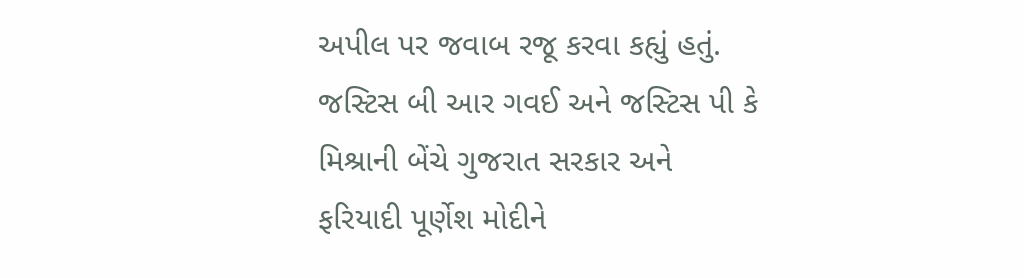અપીલ પર જવાબ રજૂ કરવા કહ્યું હતું. જસ્ટિસ બી આર ગવઈ અને જસ્ટિસ પી કે મિશ્રાની બેંચે ગુજરાત સરકાર અને ફરિયાદી પૂર્ણેશ મોદીને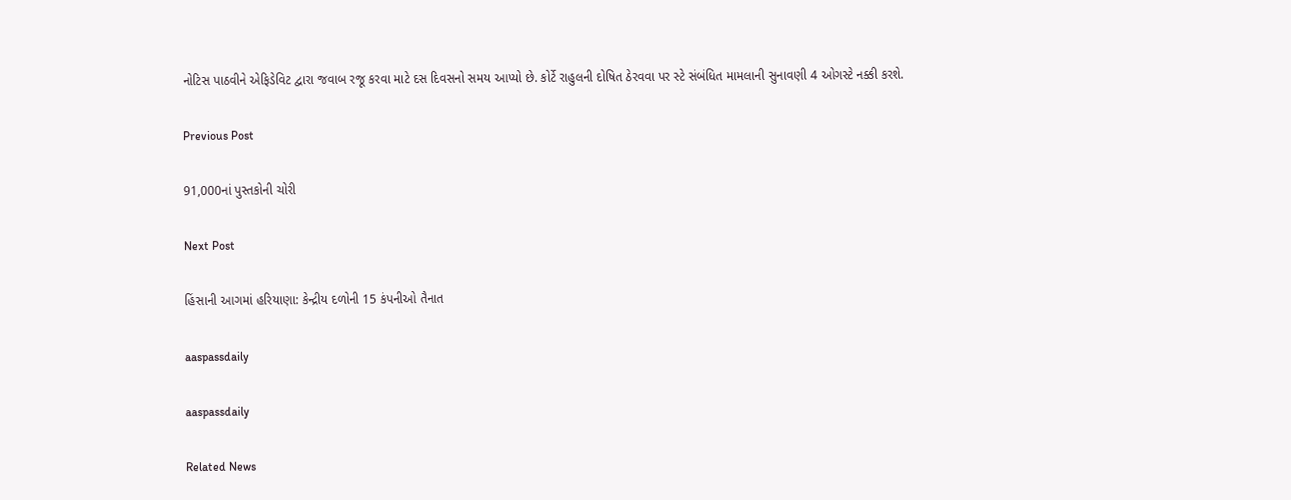નોટિસ પાઠવીને એફિડેવિટ દ્વારા જવાબ રજૂ કરવા માટે દસ દિવસનો સમય આપ્યો છે. કોર્ટે રાહુલની દોષિત ઠેરવવા પર સ્ટે સંબંધિત મામલાની સુનાવણી 4 ઓગસ્ટે નક્કી કરશે.

Previous Post

91,000નાં પુસ્તકોની ચોરી

Next Post

હિંસાની આગમાં હરિયાણા: કેન્દ્રીય દળોની 15 કંપનીઓ તૈનાત

aaspassdaily

aaspassdaily

Related News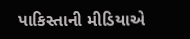પાકિસ્તાની મીડિયાએ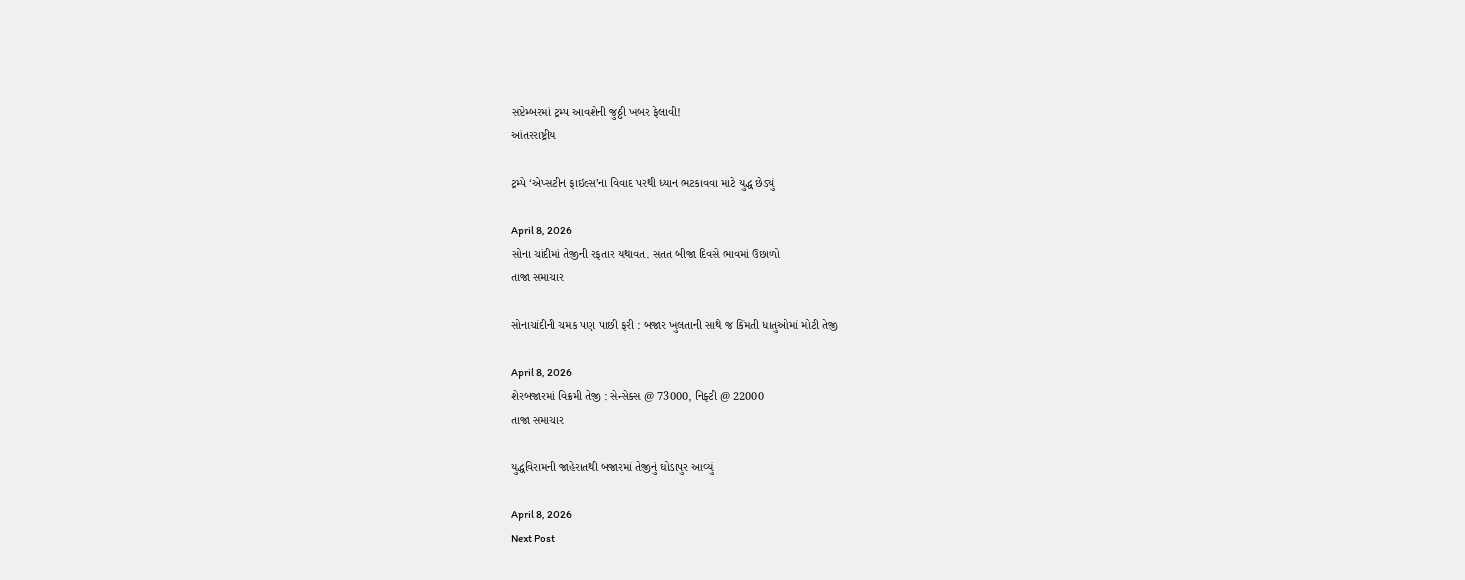સપ્ટેમ્બરમાં ટ્રમ્પ આવશેની જુઠ્ઠી ખબર ફેલાવી!
આંતરરાષ્ટ્રીય

ટ્રમ્પે ‘એપ્સટીન ફાઇલ્સ’ના વિવાદ પરથી ધ્યાન ભટકાવવા માટે યુદ્ધ છેડ્યું

April 8, 2026
સોના ચાંદીમાં તેજીની રફતાર યથાવત. સતત બીજા દિવસે ભાવમાં ઉછાળો
તાજા સમાચાર

સોનાચાંદીની ચમક પણ પાછી ફરી : બજાર ખુલતાની સાથે જ કિંમતી ધાતુઓમાં મોટી તેજી

April 8, 2026
શેરબજારમાં વિક્રમી તેજી : સેન્સેક્સ @ 73000, નિફ્ટી @ 22000
તાજા સમાચાર

યુદ્ધવિરામની જાહેરાતથી બજારમાં તેજીનું ઘોડાપુર આવ્યું

April 8, 2026
Next Post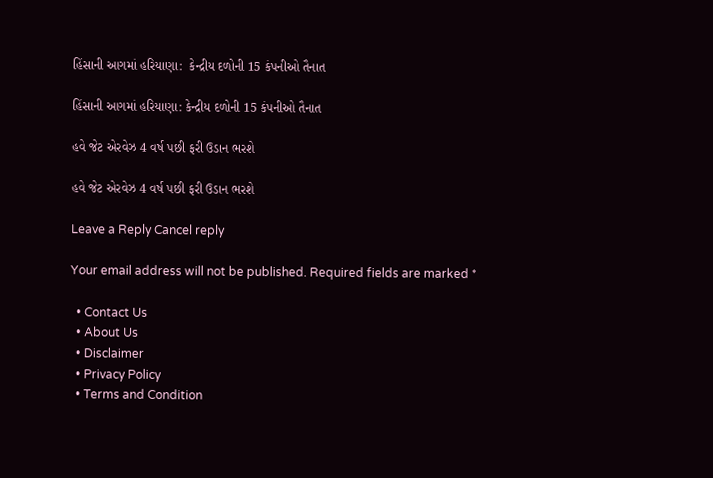હિંસાની આગમાં હરિયાણા:  કેન્દ્રીય દળોની 15 કંપનીઓ તૈનાત

હિંસાની આગમાં હરિયાણા: કેન્દ્રીય દળોની 15 કંપનીઓ તૈનાત

હવે જેટ એરવેઝ 4 વર્ષ પછી ફરી ઉડાન ભરશે

હવે જેટ એરવેઝ 4 વર્ષ પછી ફરી ઉડાન ભરશે

Leave a Reply Cancel reply

Your email address will not be published. Required fields are marked *

  • Contact Us
  • About Us
  • Disclaimer
  • Privacy Policy
  • Terms and Condition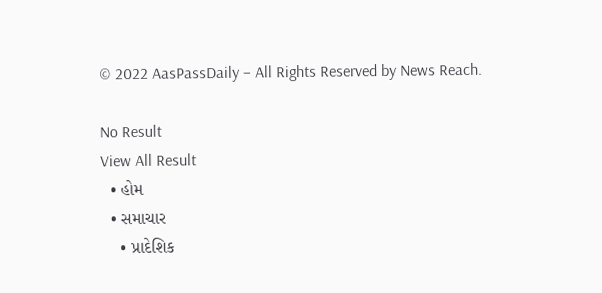© 2022 AasPassDaily – All Rights Reserved by News Reach.

No Result
View All Result
  • હોમ
  • સમાચાર
    • પ્રાદેશિક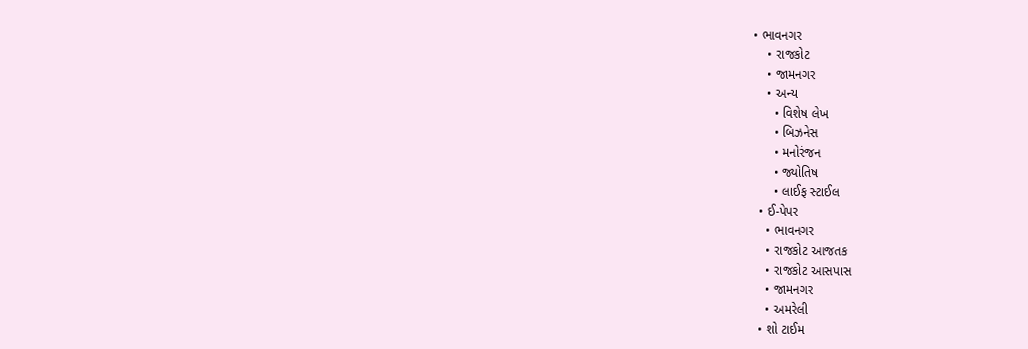• ભાવનગર
    • રાજકોટ
    • જામનગર
    • અન્ય
      • વિશેષ લેખ
      • બિઝનેસ
      • મનોરંજન
      • જ્યોતિષ
      • લાઈફ સ્ટાઈલ
  • ઈ-પેપર
    • ભાવનગર
    • રાજકોટ આજતક
    • રાજકોટ આસપાસ
    • જામનગર
    • અમરેલી
  • શો ટાઈમ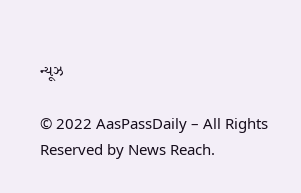ન્યૂઝ

© 2022 AasPassDaily – All Rights Reserved by News Reach.